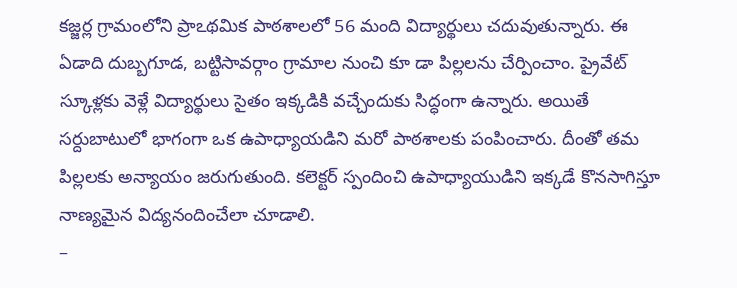కజ్జర్ల గ్రామంలోని ప్రాఽథమిక పాఠశాలలో 56 మంది విద్యార్థులు చదువుతున్నారు. ఈ ఏడాది దుబ్బగూడ, బట్టిసావర్గాం గ్రామాల నుంచి కూ డా పిల్లలను చేర్పించాం. ప్రైవేట్ స్కూళ్లకు వెళ్లే విద్యార్థులు సైతం ఇక్కడికి వచ్చేందుకు సిద్ధంగా ఉన్నారు. అయితే సర్దుబాటులో భాగంగా ఒక ఉపాధ్యాయడిని మరో పాఠశాలకు పంపించారు. దీంతో తమ పిల్లలకు అన్యాయం జరుగుతుంది. కలెక్టర్ స్పందించి ఉపాధ్యాయుడిని ఇక్కడే కొనసాగిస్తూ నాణ్యమైన విద్యనందించేలా చూడాలి.
–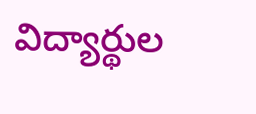విద్యార్థుల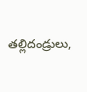తల్లిదండ్రులు,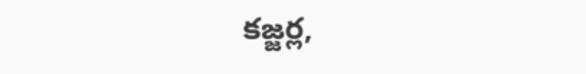కజ్జర్ల,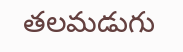తలమడుగు